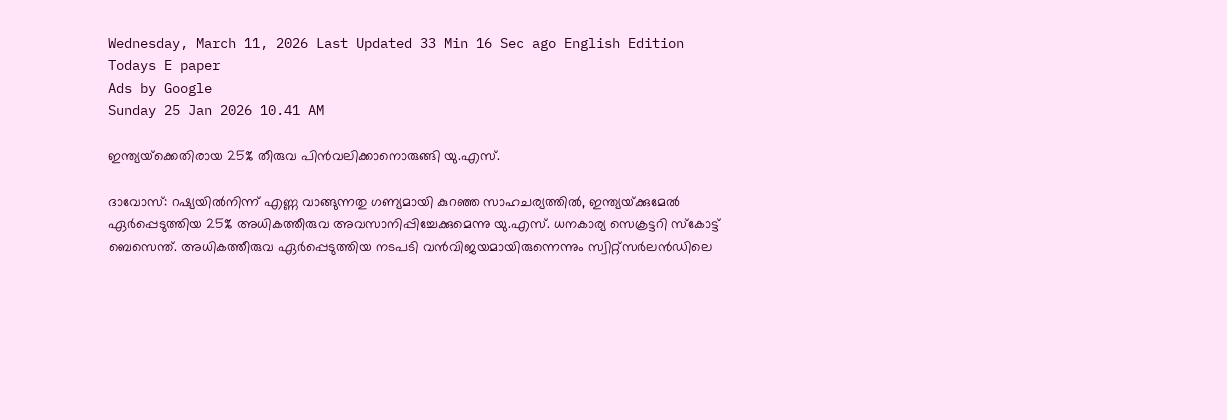Wednesday, March 11, 2026 Last Updated 33 Min 16 Sec ago English Edition
Todays E paper
Ads by Google
Sunday 25 Jan 2026 10.41 AM

ഇന്ത്യയ്‌ക്കെതിരായ 25% തീരുവ പിന്‍വലിക്കാനൊരുങ്ങി യു.എസ്‌.

ദാവോസ്‌: റഷ്യയില്‍നിന്ന്‌ എണ്ണ വാങ്ങുന്നതു ഗണ്യമായി കുറഞ്ഞ സാഹചര്യത്തില്‍, ഇന്ത്യയ്‌ക്കുമേല്‍ ഏര്‍പ്പെടുത്തിയ 25% അധികത്തീരുവ അവസാനിപ്പിച്ചേക്കുമെന്നു യു.എസ്‌. ധനകാര്യ സെക്രട്ടറി സ്‌കോട്ട്‌ ബെസെന്ത്‌. അധികത്തീരുവ ഏര്‍പ്പെടുത്തിയ നടപടി വന്‍വിജയമായിരുന്നെന്നും സ്വിറ്റ്‌സര്‍ലന്‍ഡിലെ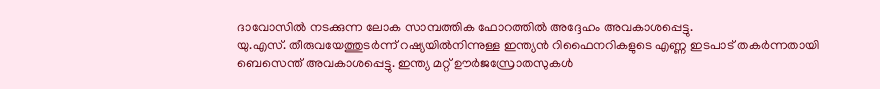ദാവോസില്‍ നടക്കുന്ന ലോക സാമ്പത്തിക ഫോറത്തില്‍ അദ്ദേഹം അവകാശപ്പെട്ടു.
യു.എസ്‌. തീരുവയേത്തുടര്‍ന്ന്‌ റഷ്യയില്‍നിന്നുള്ള ഇന്ത്യന്‍ റിഫൈനറികളുടെ എണ്ണ ഇടപാട്‌ തകര്‍ന്നതായി ബെസെന്ത്‌ അവകാശപ്പെട്ടു. ഇന്ത്യ മറ്റ്‌ ഊര്‍ജസ്രോതസുകള്‍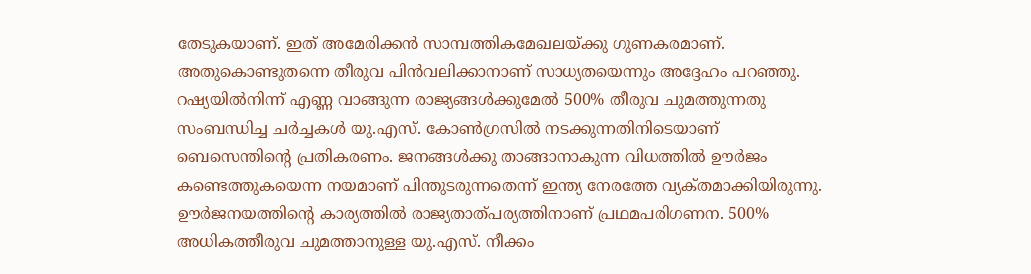തേടുകയാണ്‌. ഇത്‌ അമേരിക്കന്‍ സാമ്പത്തികമേഖലയ്‌ക്കു ഗുണകരമാണ്‌. അതുകൊണ്ടുതന്നെ തീരുവ പിന്‍വലിക്കാനാണ്‌ സാധ്യതയെന്നും അദ്ദേഹം പറഞ്ഞു. റഷ്യയില്‍നിന്ന്‌ എണ്ണ വാങ്ങുന്ന രാജ്യങ്ങള്‍ക്കുമേല്‍ 500% തീരുവ ചുമത്തുന്നതു സംബന്ധിച്ച ചര്‍ച്ചകള്‍ യു.എസ്‌. കോണ്‍ഗ്രസില്‍ നടക്കുന്നതിനിടെയാണ്‌ ബെസെന്തിന്റെ പ്രതികരണം. ജനങ്ങള്‍ക്കു താങ്ങാനാകുന്ന വിധത്തില്‍ ഊര്‍ജം കണ്ടെത്തുകയെന്ന നയമാണ്‌ പിന്തുടരുന്നതെന്ന്‌ ഇന്ത്യ നേരത്തേ വ്യക്‌തമാക്കിയിരുന്നു. ഊര്‍ജനയത്തിന്റെ കാര്യത്തില്‍ രാജ്യതാത്‌പര്യത്തിനാണ്‌ പ്രഥമപരിഗണന. 500% അധികത്തീരുവ ചുമത്താനുള്ള യു.എസ്‌. നീക്കം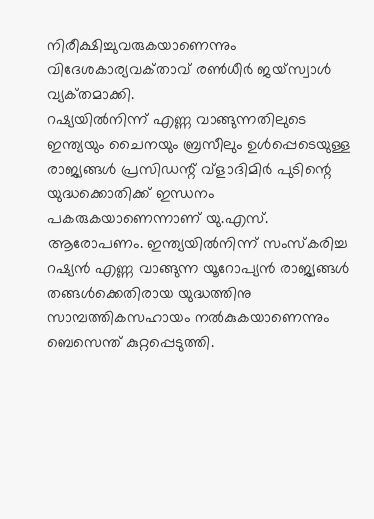നിരീക്ഷിച്ചുവരുകയാണെന്നും വിദേശകാര്യവക്‌താവ്‌ രണ്‍ധീര്‍ ജയ്‌സ്വാള്‍ വ്യക്‌തമാക്കി.
റഷ്യയില്‍നിന്ന്‌ എണ്ണ വാങ്ങുന്നതിലുടെ ഇന്ത്യയും ചൈനയും ബ്രസീലും ഉള്‍പ്പെടെയുള്ള രാജ്യങ്ങള്‍ പ്രസിഡന്റ്‌ വ്‌ളാദിമിര്‍ പുടിന്റെ യുദ്ധക്കൊതിക്ക്‌ ഇന്ധനം പകരുകയാണെന്നാണ്‌ യു.എസ്‌. ആരോപണം. ഇന്ത്യയില്‍നിന്ന്‌ സംസ്‌കരിച്ച റഷ്യന്‍ എണ്ണ വാങ്ങുന്ന യൂറോപ്യന്‍ രാജ്യങ്ങള്‍ തങ്ങള്‍ക്കെതിരായ യുദ്ധത്തിനു സാമ്പത്തികസഹായം നല്‍കുകയാണെന്നും ബെസെന്ത്‌ കുറ്റപ്പെടുത്തി.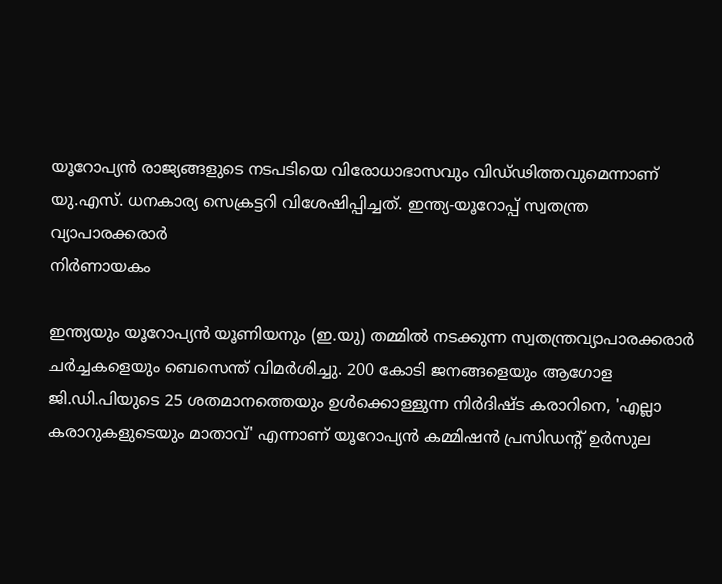യൂറോപ്യന്‍ രാജ്യങ്ങളുടെ നടപടിയെ വിരോധാഭാസവും വിഡ്‌ഢിത്തവുമെന്നാണ്‌ യു.എസ്‌. ധനകാര്യ സെക്രട്ടറി വിശേഷിപ്പിച്ചത്‌. ഇന്ത്യ-യൂറോപ്പ്‌ സ്വതന്ത്ര
വ്യാപാരക്കരാര്‍
നിര്‍ണായകം

ഇന്ത്യയും യൂറോപ്യന്‍ യൂണിയനും (ഇ.യു) തമ്മില്‍ നടക്കുന്ന സ്വതന്ത്രവ്യാപാരക്കരാര്‍ ചര്‍ച്ചകളെയും ബെസെന്ത്‌ വിമര്‍ശിച്ചു. 200 കോടി ജനങ്ങളെയും ആഗോള ജി.ഡി.പിയുടെ 25 ശതമാനത്തെയും ഉള്‍ക്കൊള്ളുന്ന നിര്‍ദിഷ്‌ട കരാറിനെ, 'എല്ലാ കരാറുകളുടെയും മാതാവ്‌' എന്നാണ്‌ യൂറോപ്യന്‍ കമ്മിഷന്‍ പ്രസിഡന്റ്‌ ഉര്‍സുല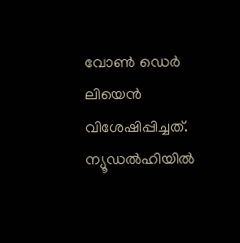വോണ്‍ ഡെര്‍ ലിയെന്‍ വിശേഷിപ്പിച്ചത്‌. ന്യൂഡല്‍ഹിയില്‍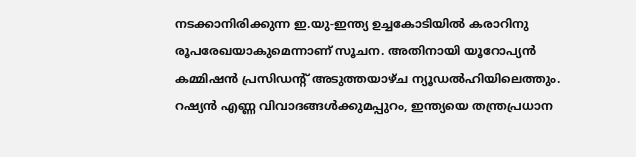നടക്കാനിരിക്കുന്ന ഇ.യു-ഇന്ത്യ ഉച്ചകോടിയില്‍ കരാറിനു രൂപരേഖയാകുമെന്നാണ്‌ സൂചന. അതിനായി യൂറോപ്യന്‍ കമ്മിഷന്‍ പ്രസിഡന്റ്‌ അടുത്തയാഴ്‌ച ന്യൂഡല്‍ഹിയിലെത്തും. റഷ്യന്‍ എണ്ണ വിവാദങ്ങള്‍ക്കുമപ്പുറം, ഇന്ത്യയെ തന്ത്രപ്രധാന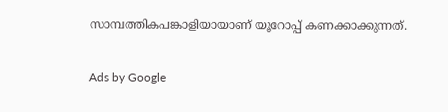സാമ്പത്തികപങ്കാളിയായാണ്‌ യൂറോപ്പ്‌ കണക്കാക്കുന്നത്‌.

Ads by Google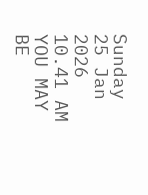Sunday 25 Jan 2026 10.41 AM
YOU MAY BE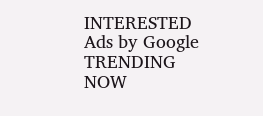INTERESTED
Ads by Google
TRENDING NOW